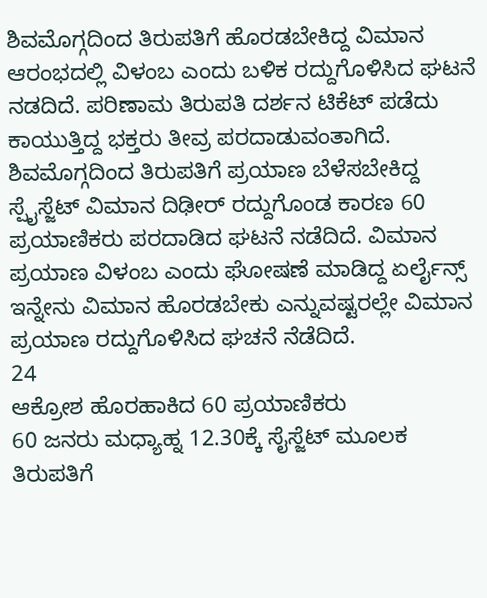ಶಿವಮೊಗ್ಗದಿಂದ ತಿರುಪತಿಗೆ ಹೊರಡಬೇಕಿದ್ದ ವಿಮಾನ ಆರಂಭದಲ್ಲಿ ವಿಳಂಬ ಎಂದು ಬಳಿಕ ರದ್ದುಗೊಳಿಸಿದ ಘಟನೆ ನಡದಿದೆ. ಪರಿಣಾಮ ತಿರುಪತಿ ದರ್ಶನ ಟಿಕೆಟ್ ಪಡೆದು ಕಾಯುತ್ತಿದ್ದ ಭಕ್ತರು ತೀವ್ರ ಪರದಾಡುವಂತಾಗಿದೆ.
ಶಿವಮೊಗ್ಗದಿಂದ ತಿರುಪತಿಗೆ ಪ್ರಯಾಣ ಬೆಳೆಸಬೇಕಿದ್ದ ಸ್ಪೈಸ್ಜೆಟ್ ವಿಮಾನ ದಿಢೀರ್ ರದ್ದುಗೊಂಡ ಕಾರಣ 60 ಪ್ರಯಾಣಿಕರು ಪರದಾಡಿದ ಘಟನೆ ನಡೆದಿದೆ. ವಿಮಾನ ಪ್ರಯಾಣ ವಿಳಂಬ ಎಂದು ಘೋಷಣೆ ಮಾಡಿದ್ದ ಏರ್ಲೈನ್ಸ್ ಇನ್ನೇನು ವಿಮಾನ ಹೊರಡಬೇಕು ಎನ್ನುವಷ್ಟರಲ್ಲೇ ವಿಮಾನ ಪ್ರಯಾಣ ರದ್ದುಗೊಳಿಸಿದ ಘಚನೆ ನೆಡೆದಿದೆ.
24
ಆಕ್ರೋಶ ಹೊರಹಾಕಿದ 60 ಪ್ರಯಾಣಿಕರು
60 ಜನರು ಮಧ್ಯಾಹ್ನ 12.30ಕ್ಕೆ ಸೈಸ್ಜೆಟ್ ಮೂಲಕ ತಿರುಪತಿಗೆ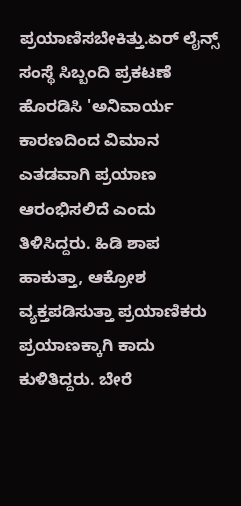ಪ್ರಯಾಣಿಸಬೇಕಿತ್ತು.ಏರ್ ಲೈನ್ಸ್ ಸಂಸ್ಥೆ ಸಿಬ್ಬಂದಿ ಪ್ರಕಟಣೆ ಹೊರಡಿಸಿ 'ಅನಿವಾರ್ಯ ಕಾರಣದಿಂದ ವಿಮಾನ ಎತಡವಾಗಿ ಪ್ರಯಾಣ ಆರಂಭಿಸಲಿದೆ ಎಂದು ತಿಳಿಸಿದ್ದರು. ಹಿಡಿ ಶಾಪ ಹಾಕುತ್ತಾ, ಆಕ್ರೋಶ ವ್ಯಕ್ತಪಡಿಸುತ್ತಾ ಪ್ರಯಾಣಿಕರು ಪ್ರಯಾಣಕ್ಕಾಗಿ ಕಾದು ಕುಳಿತಿದ್ದರು. ಬೇರೆ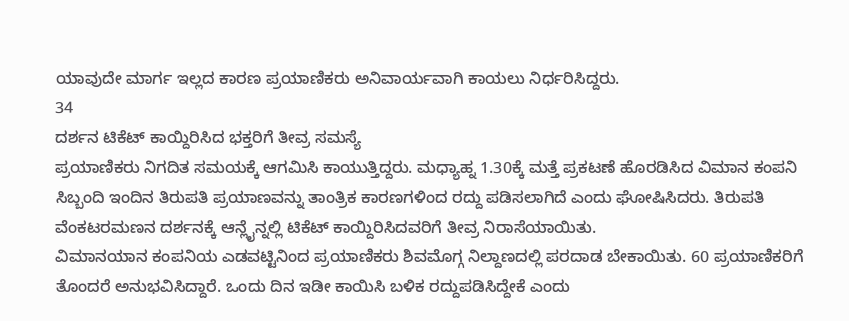ಯಾವುದೇ ಮಾರ್ಗ ಇಲ್ಲದ ಕಾರಣ ಪ್ರಯಾಣಿಕರು ಅನಿವಾರ್ಯವಾಗಿ ಕಾಯಲು ನಿರ್ಧರಿಸಿದ್ದರು.
34
ದರ್ಶನ ಟಿಕೆಟ್ ಕಾಯ್ದಿರಿಸಿದ ಭಕ್ತರಿಗೆ ತೀವ್ರ ಸಮಸ್ಯೆ
ಪ್ರಯಾಣಿಕರು ನಿಗದಿತ ಸಮಯಕ್ಕೆ ಆಗಮಿಸಿ ಕಾಯುತ್ತಿದ್ದರು. ಮಧ್ಯಾಹ್ನ 1.30ಕ್ಕೆ ಮತ್ತೆ ಪ್ರಕಟಣೆ ಹೊರಡಿಸಿದ ವಿಮಾನ ಕಂಪನಿ ಸಿಬ್ಬಂದಿ ಇಂದಿನ ತಿರುಪತಿ ಪ್ರಯಾಣವನ್ನು ತಾಂತ್ರಿಕ ಕಾರಣಗಳಿಂದ ರದ್ದು ಪಡಿಸಲಾಗಿದೆ ಎಂದು ಘೋಷಿಸಿದರು. ತಿರುಪತಿ ವೆಂಕಟರಮಣನ ದರ್ಶನಕ್ಕೆ ಆನ್ಲೈನ್ನಲ್ಲಿ ಟಿಕೆಟ್ ಕಾಯ್ದಿರಿಸಿದವರಿಗೆ ತೀವ್ರ ನಿರಾಸೆಯಾಯಿತು.
ವಿಮಾನಯಾನ ಕಂಪನಿಯ ಎಡವಟ್ಟಿನಿಂದ ಪ್ರಯಾಣಿಕರು ಶಿವಮೊಗ್ಗ ನಿಲ್ದಾಣದಲ್ಲಿ ಪರದಾಡ ಬೇಕಾಯಿತು. 60 ಪ್ರಯಾಣಿಕರಿಗೆ ತೊಂದರೆ ಅನುಭವಿಸಿದ್ದಾರೆ. ಒಂದು ದಿನ ಇಡೀ ಕಾಯಿಸಿ ಬಳಿಕ ರದ್ದುಪಡಿಸಿದ್ದೇಕೆ ಎಂದು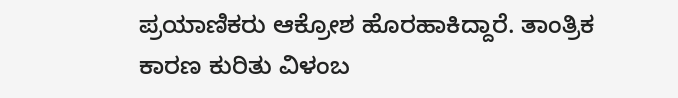ಪ್ರಯಾಣಿಕರು ಆಕ್ರೋಶ ಹೊರಹಾಕಿದ್ದಾರೆ. ತಾಂತ್ರಿಕ ಕಾರಣ ಕುರಿತು ವಿಳಂಬ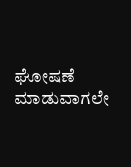ಘೋಷಣೆ ಮಾಡುವಾಗಲೇ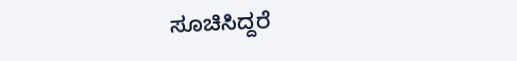ಸೂಚಿಸಿದ್ದರೆ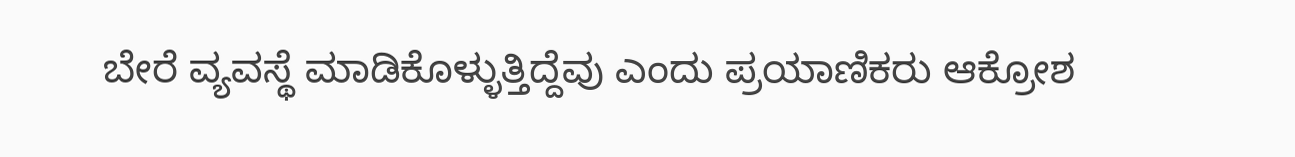ಬೇರೆ ವ್ಯವಸ್ಥೆ ಮಾಡಿಕೊಳ್ಳುತ್ತಿದ್ದೆವು ಎಂದು ಪ್ರಯಾಣಿಕರು ಆಕ್ರೋಶ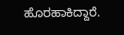ಹೊರಹಾಕಿದ್ದಾರೆ.